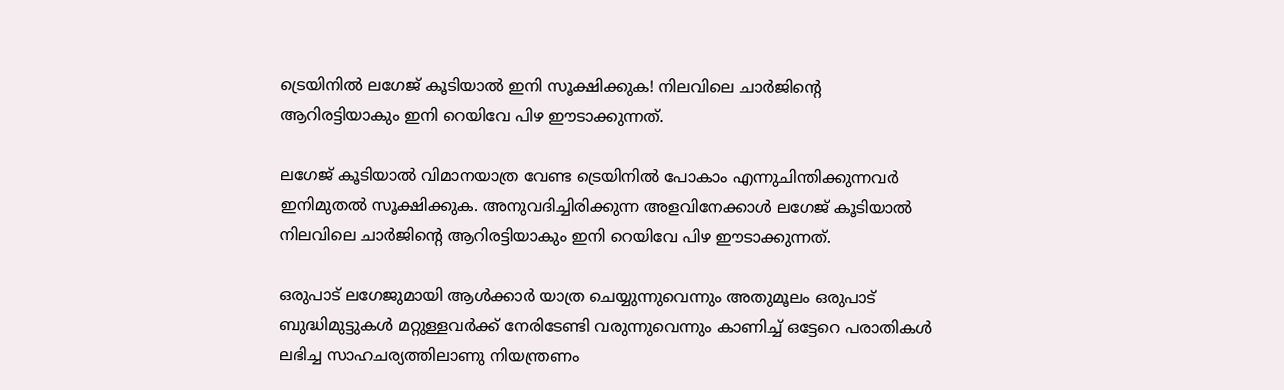ട്രെയിനില്‍ ലഗേജ് കൂടിയാല്‍ ഇനി സൂക്ഷിക്കുക! നിലവിലെ ചാര്‍ജിന്‍റെ ആറിരട്ടിയാകും ഇനി റെയിവേ പിഴ ഈടാക്കുന്നത്.

ലഗേജ് കൂടിയാല്‍ വിമാനയാത്ര വേണ്ട ട്രെയിനില്‍ പോകാം എന്നുചിന്തിക്കുന്നവര്‍ ഇനിമുതല്‍ സൂക്ഷിക്കുക. അനുവദിച്ചിരിക്കുന്ന അളവിനേക്കാള്‍ ലഗേജ് കൂടിയാല്‍ നിലവിലെ ചാര്‍ജിന്‍റെ ആറിരട്ടിയാകും ഇനി റെയിവേ പിഴ ഈടാക്കുന്നത്.

ഒരുപാട് ലഗേജുമായി ആള്‍ക്കാര്‍ യാത്ര ചെയ്യുന്നുവെന്നും അതുമൂലം ഒരുപാട് ബുദ്ധിമുട്ടുകള്‍ മറ്റുള്ളവര്‍ക്ക് നേരിടേണ്ടി വരുന്നുവെന്നും കാണിച്ച് ഒട്ടേറെ പരാതികള്‍ ലഭിച്ച സാഹചര്യത്തിലാണു നിയന്ത്രണം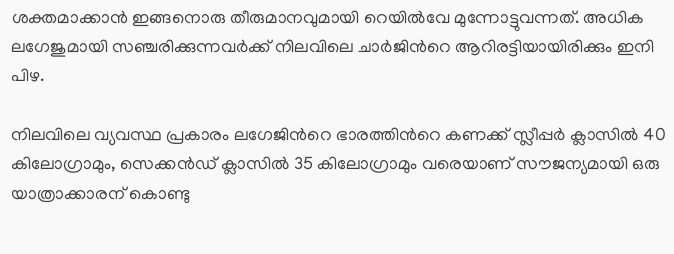ശക്തമാക്കാന്‍ ഇങ്ങനൊരു തീരുമാനവുമായി റെയില്‍വേ മുന്നോട്ടുവന്നത്. അധിക ലഗേജുമായി സഞ്ചരിക്കുന്നവര്‍ക്ക് നിലവിലെ ചാര്‍ജിന്‍റെ ആറിരട്ടിയായിരിക്കും ഇനി പിഴ.

നിലവിലെ വ്യവസ്ഥ പ്രകാരം ലഗേജിന്‍റെ ഭാരത്തിന്‍റെ കണക്ക് സ്ലീപ്പര്‍ ക്ലാസില്‍ 40 കിലോഗ്രാമും, സെക്കന്‍ഡ് ക്ലാസില്‍ 35 കിലോഗ്രാമും വരെയാണ് സൗജന്യമായി ഒരു യാത്രാക്കാരന് കൊണ്ടു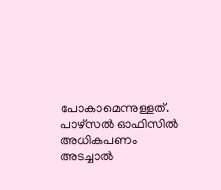പോകാമെന്നുള്ളത്. പാഴ്‌സല്‍ ഓഫിസില്‍ അധികപണം അടച്ചാല്‍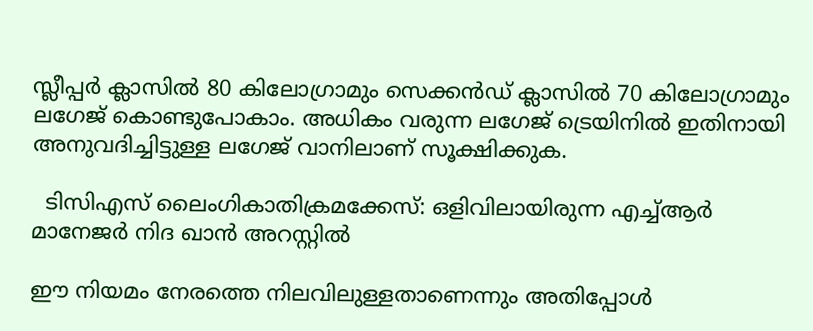സ്ലീപ്പര്‍ ക്ലാസില്‍ 80 കിലോഗ്രാമും സെക്കന്‍ഡ് ക്ലാസില്‍ 70 കിലോഗ്രാമും ലഗേജ് കൊണ്ടുപോകാം. അധികം വരുന്ന ലഗേജ് ട്രെയിനില്‍ ഇതിനായി അനുവദിച്ചിട്ടുള്ള ലഗേജ് വാനിലാണ് സൂക്ഷിക്കുക.

  ടിസിഎസ് ലൈംഗികാതിക്രമക്കേസ്: ഒളിവിലായിരുന്ന എച്ച്ആർ മാനേജർ നിദ ഖാൻ അറസ്റ്റിൽ

ഈ നിയമം നേരത്തെ നിലവിലുള്ളതാണെന്നും അതിപ്പോള്‍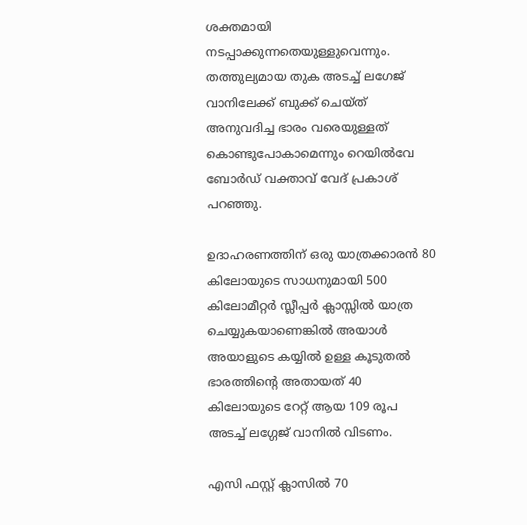ശക്തമായി നടപ്പാക്കുന്നതെയുള്ളുവെന്നും. തത്തുല്യമായ തുക അടച്ച് ലഗേജ് വാനിലേക്ക് ബുക്ക് ചെയ്ത് അനുവദിച്ച ഭാരം വരെയുള്ളത് കൊണ്ടുപോകാമെന്നും റെയില്‍വേ ബോര്‍ഡ് വക്താവ് വേദ് പ്രകാശ് പറഞ്ഞു.

ഉദാഹരണത്തിന് ഒരു യാത്രക്കാരന്‍ 80 കിലോയുടെ സാധനുമായി 500 കിലോമീറ്റര്‍ സ്ലീപ്പര്‍ ക്ലാസ്സില്‍ യാത്ര ചെയ്യുകയാണെങ്കില്‍ അയാള്‍ അയാളുടെ കയ്യില്‍ ഉള്ള കൂടുതല്‍ ഭാരത്തിന്‍റെ അതായത് 40 കിലോയുടെ റേറ്റ് ആയ 109 രൂപ അടച്ച് ലഗ്ഗേജ് വാനില്‍ വിടണം.

എസി ഫസ്റ്റ് ക്ലാസില്‍ 70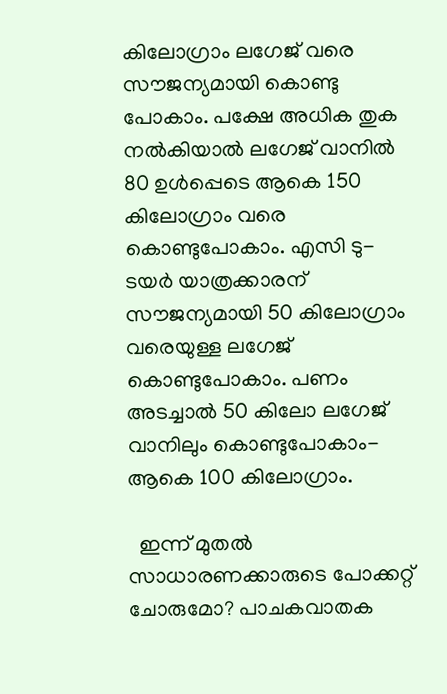കിലോഗ്രാം ലഗേജ് വരെ സൗജന്യമായി കൊണ്ടു പോകാം. പക്ഷേ അധിക തുക നല്‍കിയാല്‍ ലഗേജ് വാനില്‍ 80 ഉള്‍പ്പെടെ ആകെ 150 കിലോഗ്രാം വരെ കൊണ്ടുപോകാം. എസി ടു-ടയര്‍ യാത്രക്കാരന് സൗജന്യമായി 50 കിലോഗ്രാം വരെയുള്ള ലഗേജ് കൊണ്ടുപോകാം. പണം അടച്ചാല്‍ 50 കിലോ ലഗേജ് വാനിലും കൊണ്ടുപോകാം- ആകെ 100 കിലോഗ്രാം.

  ഇന്ന് മുതൽ സാധാരണക്കാരുടെ പോക്കറ്റ് ചോരുമോ? പാചകവാതക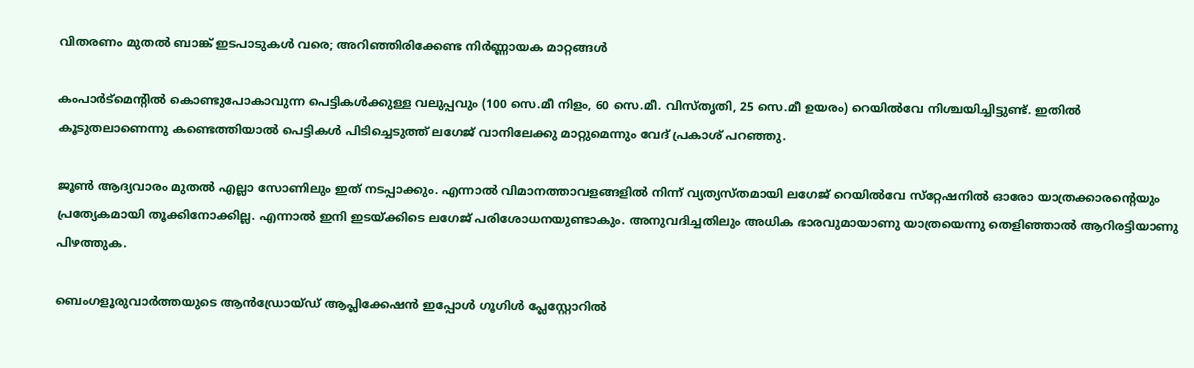വിതരണം മുതൽ ബാങ്ക് ഇടപാടുകൾ വരെ; അറിഞ്ഞിരിക്കേണ്ട നിർണ്ണായക മാറ്റങ്ങൾ

കംപാര്‍ട്‌മെന്റില്‍ കൊണ്ടുപോകാവുന്ന പെട്ടികള്‍ക്കുള്ള വലുപ്പവും (100 സെ.മീ നിളം, 60 സെ.മീ. വിസ്തൃതി, 25 സെ.മീ ഉയരം) റെയില്‍വേ നിശ്ചയിച്ചിട്ടുണ്ട്. ഇതില്‍ കൂടുതലാണെന്നു കണ്ടെത്തിയാല്‍ പെട്ടികള്‍ പിടിച്ചെടുത്ത് ലഗേജ് വാനിലേക്കു മാറ്റുമെന്നും വേദ് പ്രകാശ് പറഞ്ഞു.

ജൂണ്‍ ആദ്യവാരം മുതല്‍ എല്ലാ സോണിലും ഇത് നടപ്പാക്കും. എന്നാല്‍ വിമാനത്താവളങ്ങളില്‍ നിന്ന് വ്യത്യസ്തമായി ലഗേജ് റെയില്‍വേ സ്‌റ്റേഷനില്‍ ഓരോ യാത്രക്കാരന്‍റെയും പ്രത്യേകമായി തൂക്കിനോക്കില്ല. എന്നാല്‍ ഇനി ഇടയ്ക്കിടെ ലഗേജ് പരിശോധനയുണ്ടാകും. അനുവദിച്ചതിലും അധിക ഭാരവുമായാണു യാത്രയെന്നു തെളിഞ്ഞാല്‍ ആറിരട്ടിയാണു പിഴത്തുക.

ബെംഗളൂരുവാർത്തയുടെ ആൻഡ്രോയ്ഡ് ആപ്ലിക്കേഷൻ ഇപ്പോൾ ഗൂഗിൾ പ്ലേസ്റ്റോറിൽ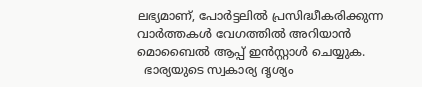ലഭ്യമാണ്, പോർട്ടലിൽ പ്രസിദ്ധീകരിക്കുന്ന വാർത്തകൾ വേഗത്തിൽ അറിയാൻ മൊബൈൽ ആപ്പ് ഇൻസ്റ്റാൾ ചെയ്യുക.
  ഭാര്യയുടെ സ്വകാര്യ ദൃശ്യം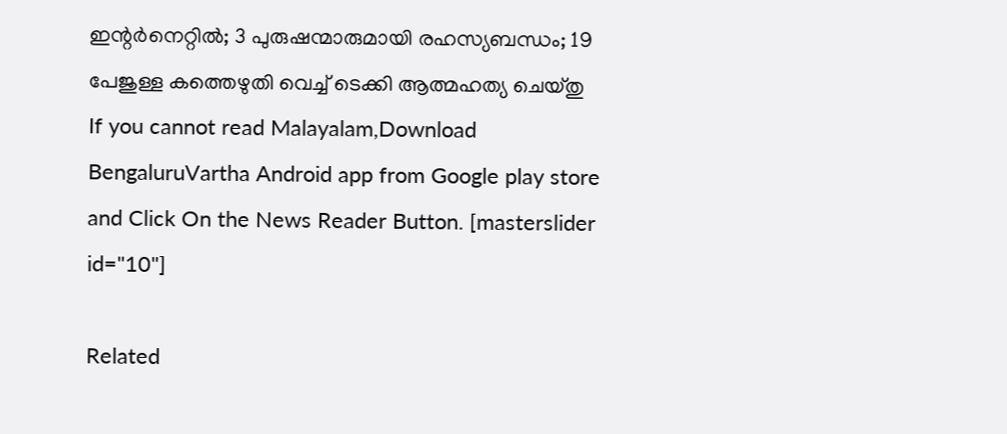ഇന്റർനെറ്റിൽ; 3 പുരുഷന്മാരുമായി രഹസ്യബന്ധം; 19 പേജുള്ള കത്തെഴുതി വെച്ച് ടെക്കി ആത്മഹത്യ ചെയ്തു
If you cannot read Malayalam,Download BengaluruVartha Android app from Google play store and Click On the News Reader Button. [masterslider id="10"]

Related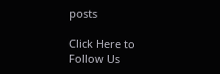posts

Click Here to Follow Us